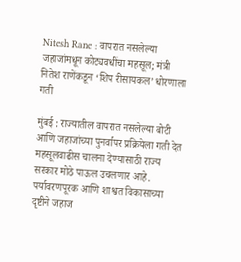Nitesh Rane : वापरात नसलेल्या जहाजांमधून कोट्यवधींचा महसूल; मंत्री नितेश राणेंकडून ‘शिप रीसायकल’ धोरणाला गती

मुंबई : राज्यातील वापरात नसलेल्या बोटी आणि जहाजांच्या पुनर्वापर प्रक्रियेला गती देत महसूलवाढीस चालना देण्यासाठी राज्य सरकार मोठे पाऊल उचलणार आहे. पर्यावरणपूरक आणि शाश्वत विकासाच्या दृष्टीने जहाज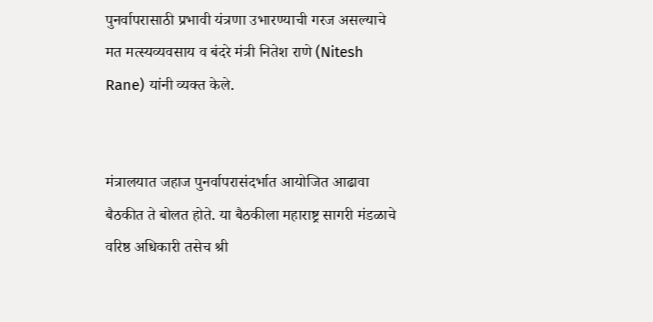पुनर्वापरासाठी प्रभावी यंत्रणा उभारण्याची गरज असल्याचे मत मत्स्यव्यवसाय व बंदरे मंत्री नितेश राणे (Nitesh Rane) यांनी व्यक्त केले.


मंत्रालयात जहाज पुनर्वापरासंदर्भात आयोजित आढावा बैठकीत ते बोलत होते. या बैठकीला महाराष्ट्र सागरी मंडळाचे वरिष्ठ अधिकारी तसेच श्री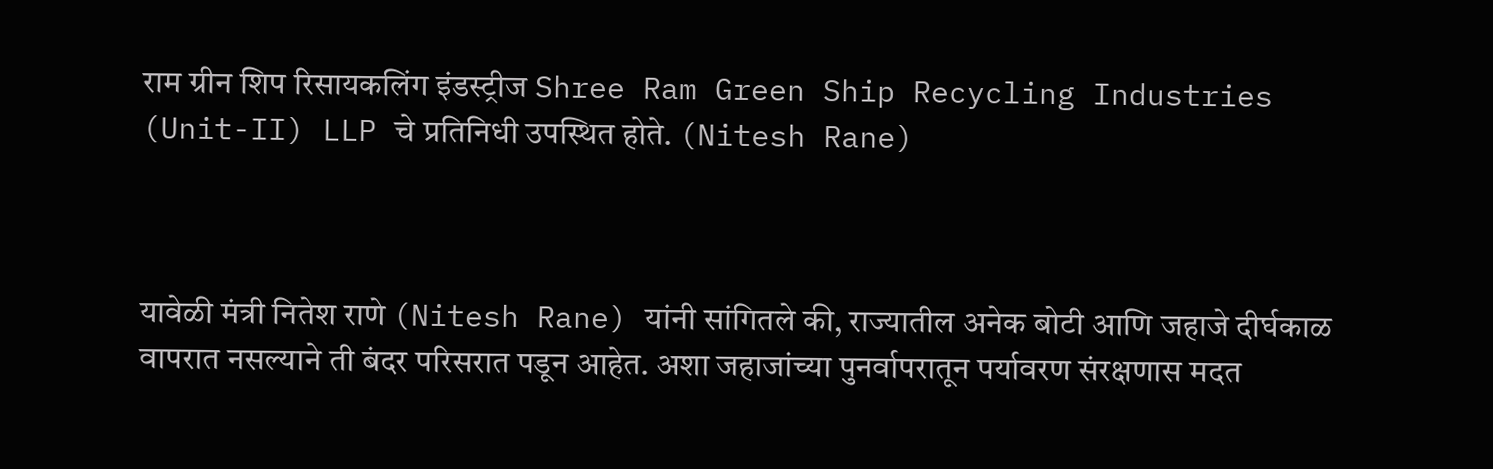राम ग्रीन शिप रिसायकलिंग इंडस्ट्रीज Shree Ram Green Ship Recycling Industries (Unit-II) LLP चे प्रतिनिधी उपस्थित होते. (Nitesh Rane)



यावेळी मंत्री नितेश राणे (Nitesh Rane) यांनी सांगितले की, राज्यातील अनेक बोटी आणि जहाजे दीर्घकाळ वापरात नसल्याने ती बंदर परिसरात पडून आहेत. अशा जहाजांच्या पुनर्वापरातून पर्यावरण संरक्षणास मदत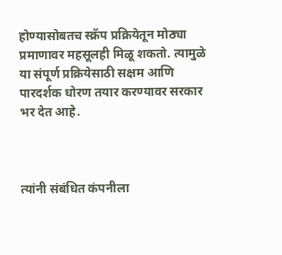होण्यासोबतच स्क्रॅप प्रक्रियेतून मोठ्या प्रमाणावर महसूलही मिळू शकतो. त्यामुळे या संपूर्ण प्रक्रियेसाठी सक्षम आणि पारदर्शक धोरण तयार करण्यावर सरकार भर देत आहे.



त्यांनी संबंधित कंपनीला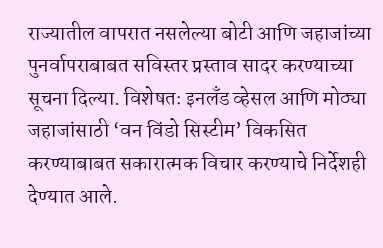राज्यातील वापरात नसलेल्या बोटी आणि जहाजांच्या पुनर्वापराबाबत सविस्तर प्रस्ताव सादर करण्याच्या सूचना दिल्या. विशेषतः इनलँड व्हेसल आणि मोठ्या जहाजांसाठी ‘वन विंडो सिस्टीम’ विकसित करण्याबाबत सकारात्मक विचार करण्याचे निर्देशही देण्यात आले.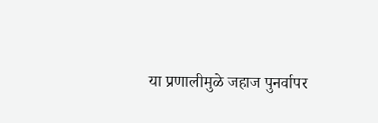या प्रणालीमुळे जहाज पुनर्वापर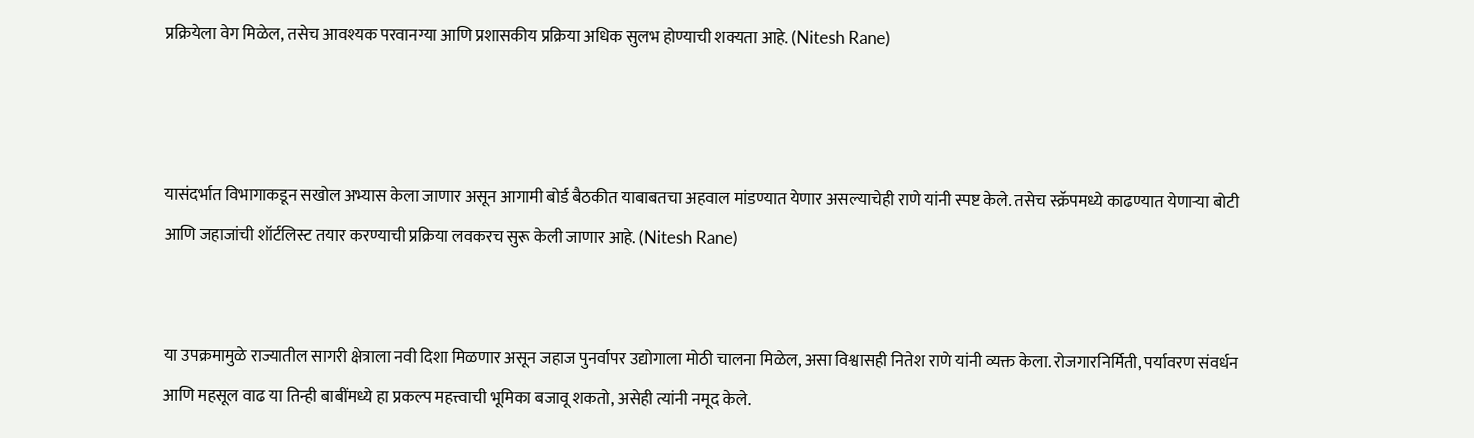प्रक्रियेला वेग मिळेल, तसेच आवश्यक परवानग्या आणि प्रशासकीय प्रक्रिया अधिक सुलभ होण्याची शक्यता आहे. (Nitesh Rane)



यासंदर्भात विभागाकडून सखोल अभ्यास केला जाणार असून आगामी बोर्ड बैठकीत याबाबतचा अहवाल मांडण्यात येणार असल्याचेही राणे यांनी स्पष्ट केले. तसेच स्क्रॅपमध्ये काढण्यात येणाऱ्या बोटी आणि जहाजांची शॉर्टलिस्ट तयार करण्याची प्रक्रिया लवकरच सुरू केली जाणार आहे. (Nitesh Rane)


या उपक्रमामुळे राज्यातील सागरी क्षेत्राला नवी दिशा मिळणार असून जहाज पुनर्वापर उद्योगाला मोठी चालना मिळेल, असा विश्वासही नितेश राणे यांनी व्यक्त केला. रोजगारनिर्मिती, पर्यावरण संवर्धन आणि महसूल वाढ या तिन्ही बाबींमध्ये हा प्रकल्प महत्त्वाची भूमिका बजावू शकतो, असेही त्यांनी नमूद केले.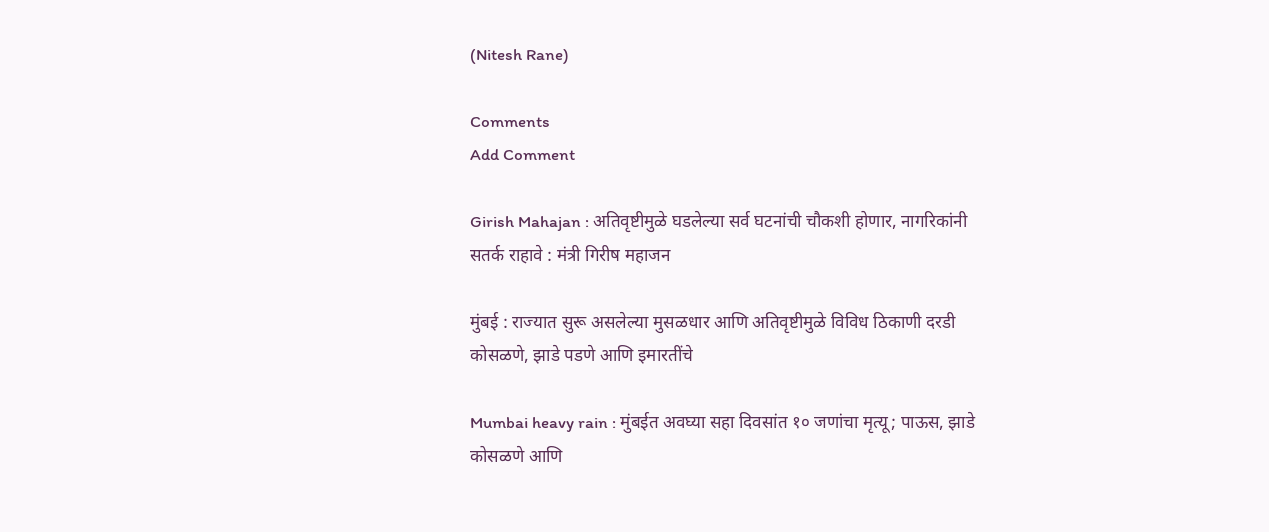(Nitesh Rane)

Comments
Add Comment

Girish Mahajan : अतिवृष्टीमुळे घडलेल्या सर्व घटनांची चौकशी होणार, नागरिकांनी सतर्क राहावे : मंत्री गिरीष महाजन

मुंबई : राज्यात सुरू असलेल्या मुसळधार आणि अतिवृष्टीमुळे विविध ठिकाणी दरडी कोसळणे, झाडे पडणे आणि इमारतींचे

Mumbai heavy rain : मुंबईत अवघ्या सहा दिवसांत १० जणांचा मृत्यू; पाऊस, झाडे कोसळणे आणि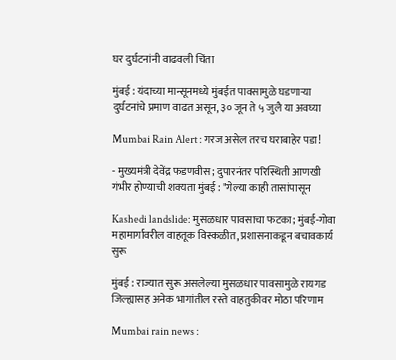घर दुर्घटनांनी वाढवली चिंता

मुंबई : यंदाच्या मान्सूनमध्ये मुंबईत पावसामुळे घडणाऱ्या दुर्घटनांचे प्रमाण वाढत असून, ३० जून ते ५ जुलै या अवघ्या

Mumbai Rain Alert : गरज असेल तरच घराबाहेर पडा!

- मुख्यमंत्री देवेंद्र फडणवीस; दुपारनंतर परिस्थिती आणखी गंभीर होण्याची शक्यता मुंबई : "गेल्या काही तासांपासून

Kashedi landslide: मुसळधार पावसाचा फटका; मुंबई-गोवा महामार्गावरील वाहतूक विस्कळीत, प्रशासनाकडून बचावकार्य सुरू

मुंबई : राज्यात सुरू असलेल्या मुसळधार पावसामुळे रायगड जिल्ह्यासह अनेक भागांतील रस्ते वाहतुकीवर मोठा परिणाम

Mumbai rain news :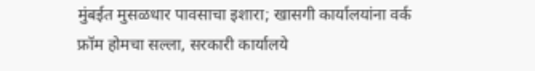मुंबईत मुसळधार पावसाचा इशारा; खासगी कार्यालयांना वर्क फ्रॉम होमचा सल्ला, सरकारी कार्यालये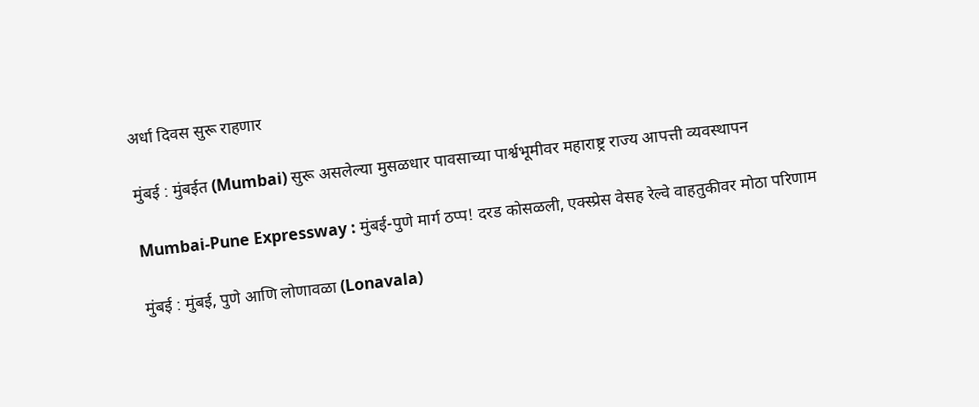अर्धा दिवस सुरू राहणार

मुंबई : मुंबईत (Mumbai) सुरू असलेल्या मुसळधार पावसाच्या पार्श्वभूमीवर महाराष्ट्र राज्य आपत्ती व्यवस्थापन

Mumbai-Pune Expressway : मुंबई-पुणे मार्ग ठप्प! दरड कोसळली, एक्स्प्रेस वेसह रेल्वे वाहतुकीवर मोठा परिणाम

मुंबई : मुंबई, पुणे आणि लोणावळा (Lonavala)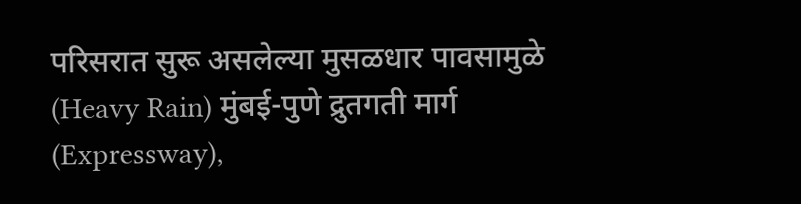परिसरात सुरू असलेल्या मुसळधार पावसामुळे (Heavy Rain) मुंबई-पुणे द्रुतगती मार्ग (Expressway),